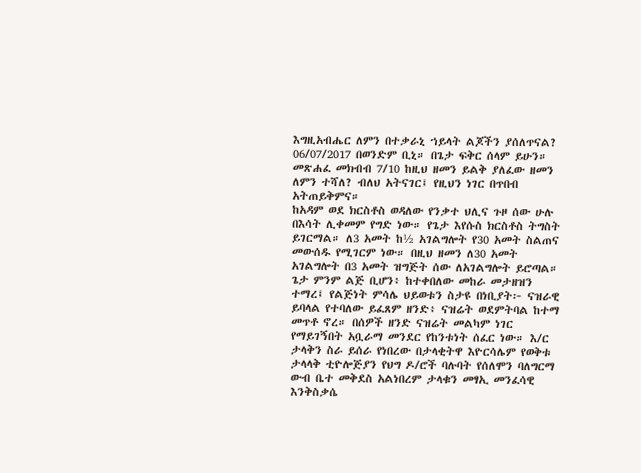እግዚአብሔር ለምን በተቃራኒ ኀይላት ልጆችን ያሰለጥናል? 06/07/2017 በወንድም ቢኒ። በጌታ ፍቅር ሰላም ይሁን።
መጽሐፈ መክብብ 7/10 ከዚህ ዘመን ይልቅ ያለፈው ዘመን ለምን ተሻለ? ብለህ አትናገር፤ የዚህን ነገር በጥበብ አትጠይቅምና።
ከአዳም ወደ ክርስቶስ ወዳለው የንቃተ ህሊና ጉዞ ሰው ሁሉ በእሳት ሊቀመም የግድ ነው። የጌታ እየሱስ ክርስቶስ ትግስት ይገርማል። ለ3 አመት ከ½ አገልግሎት የ30 አመት ስልጠና መውሰዱ የሚገርም ነው። በዚህ ዘመን ለ30 አመት አገልግሎት በ3 አመት ዝግጅት ሰው ለአገልግሎት ይሮጣል። ጌታ ምንም ልጅ ቢሆን፥ ከተቀበለው መከራ መታዘዝን ተማረ፤ የልጅነት ምሳሌ ህይወቱን ስታዩ በነቢያት፦ ናዝራዊ ይባላል የተባለው ይፈጸም ዘንድ፥ ናዝሬት ወደምትባል ከተማ መጥቶ ኖረ። በሰዎች ዘንድ ናዝሬት መልካም ነገር የማይገኝበት አቧራማ መንደር የከንቱነት ሰፈር ነው። እ/ር ታላቅን ስራ ይሰራ የነበረው በታላቂትዋ እዮርሳሌም የወቅቱ ታላላቅ ቲዮሎጅያን የህግ ዶ/ሮች ባሉባት የሰለሞን ባለግርማ ውብ ቤተ መቅደስ አልነበረም ታላቁን መፃኢ መንፈሳዊ እንቅስቃሴ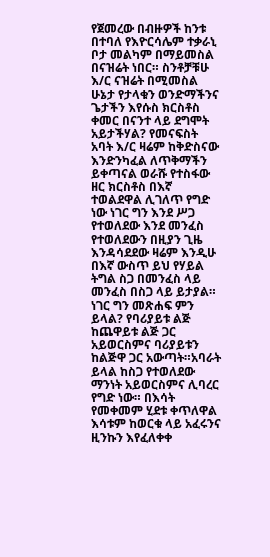የጀመረው በብዙዎች ከንቱ በተባለ የእዮርሳሌም ተቃራኒ ቦታ መልካም በማይመስል በናዝሬት ነበር። ስንቶቻቹሁ እ/ር ናዝሬት በሚመስል ሁኔታ የታላቁን ወንድማችንና ጌታችን እየሱስ ክርስቶስ ቀመር በናንተ ላይ ደግሞት አይታችሃል? የመናፍስት አባት እ/ር ዛሬም ከቅድስናው እንድንካፈል ለጥቅማችን ይቀጣናል ወራሹ የተስፋው ዘር ክርስቶስ በእኛ ተወልደዋል ሊገለጥ የግድ ነው ነገር ግን እንደ ሥጋ የተወለደው እንደ መንፈስ የተወለደውን በዚያን ጊዜ እንዳሳደደው ዛሬም እንዲሁ በእኛ ውስጥ ይህ የሃይል ትግል ስጋ በመንፈስ ላይ መንፈስ በስጋ ላይ ይታያል። ነገር ግን መጽሐፍ ምን ይላል? የባሪያይቱ ልጅ ከጨዋይቱ ልጅ ጋር አይወርስምና ባሪያይቱን ከልጅዋ ጋር አውጣት።አባራት ይላል ከስጋ የተወለደው ማንነት አይወርስምና ሊባረር የግድ ነው። በእሳት የመቀመም ሂደቱ ቀጥለዋል እሳቱም ከወርቁ ላይ አፈሩንና ዚንኩን እየፈለቀቀ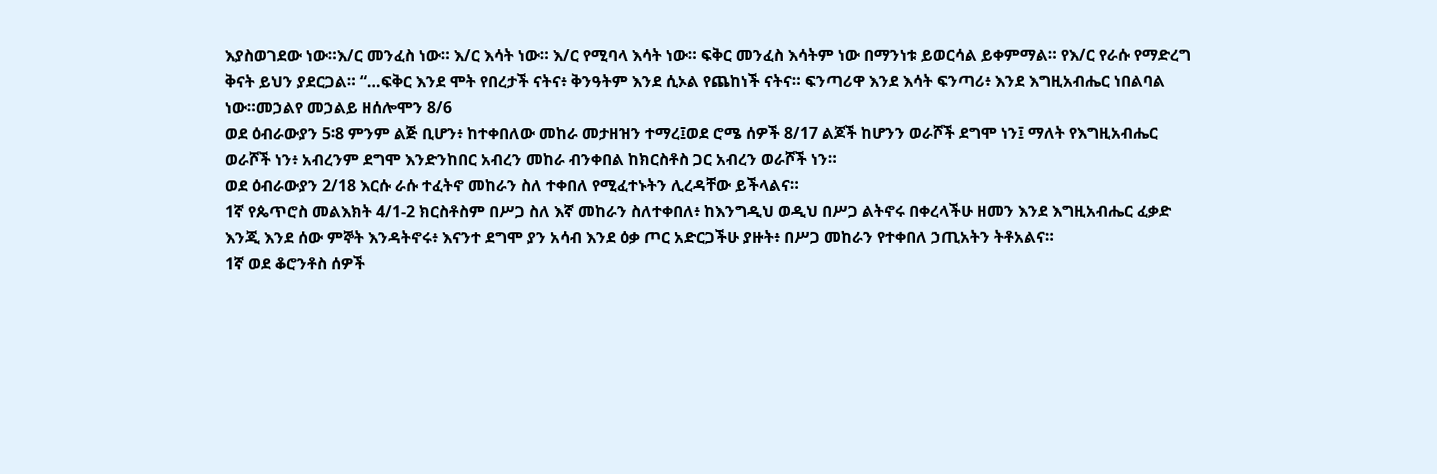እያስወገደው ነው።እ/ር መንፈስ ነው። እ/ር እሳት ነው። እ/ር የሚባላ እሳት ነው። ፍቅር መንፈስ እሳትም ነው በማንነቱ ይወርሳል ይቀምማል። የእ/ር የራሱ የማድረግ ቅናት ይህን ያደርጋል። “…ፍቅር እንደ ሞት የበረታች ናትና፥ ቅንዓትም እንደ ሲኦል የጨከነች ናትና። ፍንጣሪዋ እንደ እሳት ፍንጣሪ፥ እንደ እግዚአብሔር ነበልባል ነው።መኃልየ መኃልይ ዘሰሎሞን 8/6
ወደ ዕብራውያን 5፡8 ምንም ልጅ ቢሆን፥ ከተቀበለው መከራ መታዘዝን ተማረ፤ወደ ሮሜ ሰዎች 8/17 ልጆች ከሆንን ወራሾች ደግሞ ነን፤ ማለት የእግዚአብሔር ወራሾች ነን፥ አብረንም ደግሞ እንድንከበር አብረን መከራ ብንቀበል ከክርስቶስ ጋር አብረን ወራሾች ነን።
ወደ ዕብራውያን 2/18 እርሱ ራሱ ተፈትኖ መከራን ስለ ተቀበለ የሚፈተኑትን ሊረዳቸው ይችላልና።
1ኛ የጴጥሮስ መልእክት 4/1-2 ክርስቶስም በሥጋ ስለ እኛ መከራን ስለተቀበለ፥ ከእንግዲህ ወዲህ በሥጋ ልትኖሩ በቀረላችሁ ዘመን እንደ እግዚአብሔር ፈቃድ እንጂ እንደ ሰው ምኞት እንዳትኖሩ፥ እናንተ ደግሞ ያን አሳብ እንደ ዕቃ ጦር አድርጋችሁ ያዙት፥ በሥጋ መከራን የተቀበለ ኃጢአትን ትቶአልና።
1ኛ ወደ ቆሮንቶስ ሰዎች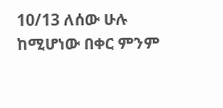10/13 ለሰው ሁሉ ከሚሆነው በቀር ምንም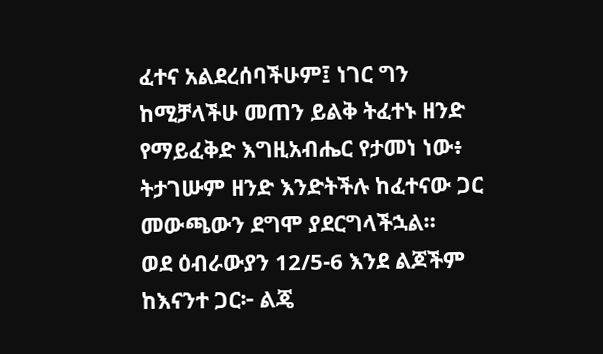ፈተና አልደረሰባችሁም፤ ነገር ግን ከሚቻላችሁ መጠን ይልቅ ትፈተኑ ዘንድ የማይፈቅድ እግዚአብሔር የታመነ ነው፥ ትታገሡም ዘንድ እንድትችሉ ከፈተናው ጋር መውጫውን ደግሞ ያደርግላችኋል።
ወደ ዕብራውያን 12/5-6 እንደ ልጆችም ከእናንተ ጋር፦ ልጄ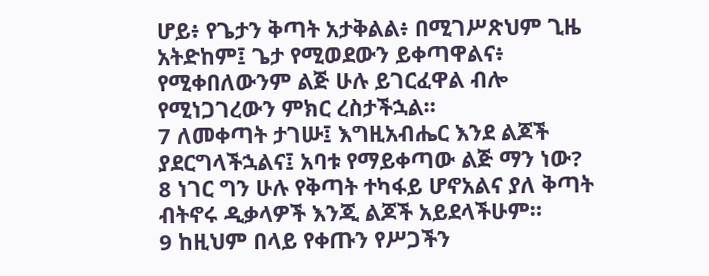ሆይ፥ የጌታን ቅጣት አታቅልል፥ በሚገሥጽህም ጊዜ አትድከም፤ ጌታ የሚወደውን ይቀጣዋልና፥ የሚቀበለውንም ልጅ ሁሉ ይገርፈዋል ብሎ የሚነጋገረውን ምክር ረስታችኋል።
7 ለመቀጣት ታገሡ፤ እግዚአብሔር እንደ ልጆች ያደርግላችኋልና፤ አባቱ የማይቀጣው ልጅ ማን ነው?
8 ነገር ግን ሁሉ የቅጣት ተካፋይ ሆኖአልና ያለ ቅጣት ብትኖሩ ዲቃላዎች እንጂ ልጆች አይደላችሁም።
9 ከዚህም በላይ የቀጡን የሥጋችን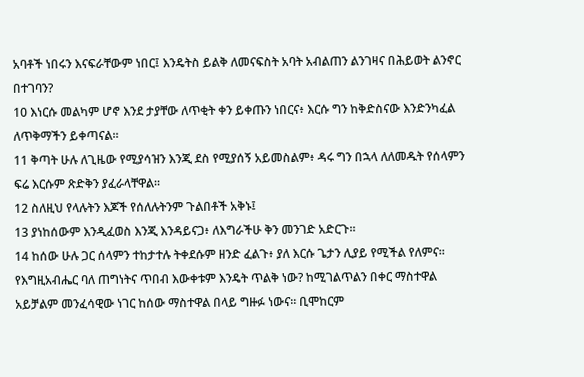አባቶች ነበሩን እናፍራቸውም ነበር፤ እንዴትስ ይልቅ ለመናፍስት አባት አብልጠን ልንገዛና በሕይወት ልንኖር በተገባን?
10 እነርሱ መልካም ሆኖ እንደ ታያቸው ለጥቂት ቀን ይቀጡን ነበርና፥ እርሱ ግን ከቅድስናው እንድንካፈል ለጥቅማችን ይቀጣናል።
11 ቅጣት ሁሉ ለጊዜው የሚያሳዝን እንጂ ደስ የሚያሰኝ አይመስልም፥ ዳሩ ግን በኋላ ለለመዱት የሰላምን ፍሬ እርሱም ጽድቅን ያፈራላቸዋል።
12 ስለዚህ የላሉትን እጆች የሰለሉትንም ጉልበቶች አቅኑ፤
13 ያነከሰውም እንዲፈወስ እንጂ እንዳይናጋ፥ ለእግራችሁ ቅን መንገድ አድርጉ።
14 ከሰው ሁሉ ጋር ሰላምን ተከታተሉ ትቀደሱም ዘንድ ፈልጉ፥ ያለ እርሱ ጌታን ሊያይ የሚችል የለምና።
የእግዚአብሔር ባለ ጠግነትና ጥበብ እውቀቱም እንዴት ጥልቅ ነው? ከሚገልጥልን በቀር ማስተዋል አይቻልም መንፈሳዊው ነገር ከሰው ማስተዋል በላይ ግዙፉ ነውና። ቢሞከርም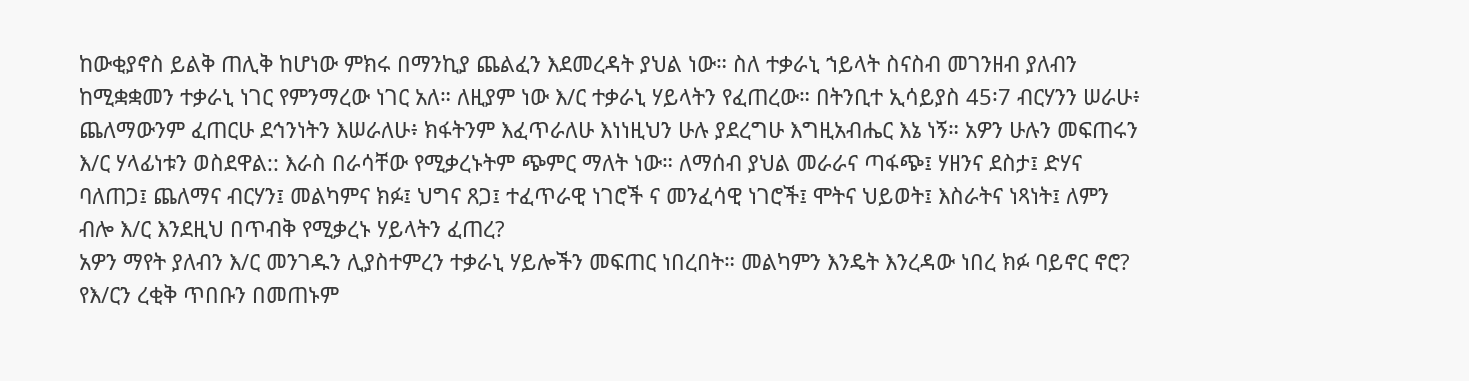ከውቂያኖስ ይልቅ ጠሊቅ ከሆነው ምክሩ በማንኪያ ጨልፈን እደመረዳት ያህል ነው። ስለ ተቃራኒ ኀይላት ስናስብ መገንዘብ ያለብን ከሚቋቋመን ተቃራኒ ነገር የምንማረው ነገር አለ። ለዚያም ነው እ/ር ተቃራኒ ሃይላትን የፈጠረው። በትንቢተ ኢሳይያስ 45፡7 ብርሃንን ሠራሁ፥ ጨለማውንም ፈጠርሁ ደኅንነትን እሠራለሁ፥ ክፋትንም እፈጥራለሁ እነነዚህን ሁሉ ያደረግሁ እግዚአብሔር እኔ ነኝ። አዎን ሁሉን መፍጠሩን እ/ር ሃላፊነቱን ወስደዋል:: እራስ በራሳቸው የሚቃረኑትም ጭምር ማለት ነው። ለማሰብ ያህል መራራና ጣፋጭ፤ ሃዘንና ደስታ፤ ድሃና ባለጠጋ፤ ጨለማና ብርሃን፤ መልካምና ክፉ፤ ህግና ጸጋ፤ ተፈጥራዊ ነገሮች ና መንፈሳዊ ነገሮች፤ ሞትና ህይወት፤ እስራትና ነጻነት፤ ለምን ብሎ እ/ር እንደዚህ በጥብቅ የሚቃረኑ ሃይላትን ፈጠረ?
አዎን ማየት ያለብን እ/ር መንገዱን ሊያስተምረን ተቃራኒ ሃይሎችን መፍጠር ነበረበት። መልካምን እንዴት እንረዳው ነበረ ክፉ ባይኖር ኖሮ? የእ/ርን ረቂቅ ጥበቡን በመጠኑም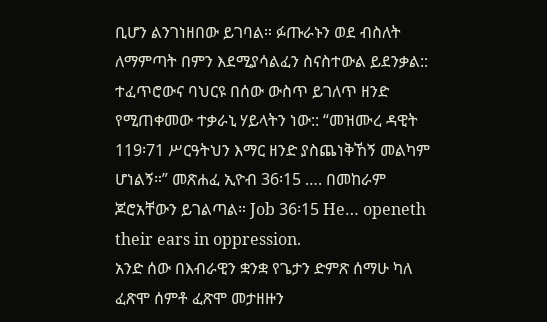ቢሆን ልንገነዘበው ይገባል። ፉጡራኑን ወደ ብስለት ለማምጣት በምን እደሚያሳልፈን ስናስተውል ይደንቃል:: ተፈጥሮውና ባህርዩ በሰው ውስጥ ይገለጥ ዘንድ የሚጠቀመው ተቃራኒ ሃይላትን ነው:: “መዝሙረ ዳዊት 119፡71 ሥርዓትህን እማር ዘንድ ያስጨነቅኸኝ መልካም ሆነልኝ።” መጽሐፈ ኢዮብ 36፡15 …. በመከራም ጆሮአቸውን ይገልጣል። Job 36፡15 He… openeth their ears in oppression.
አንድ ሰው በእብራዊን ቋንቋ የጌታን ድምጽ ሰማሁ ካለ ፈጽሞ ሰምቶ ፈጽሞ መታዘዙን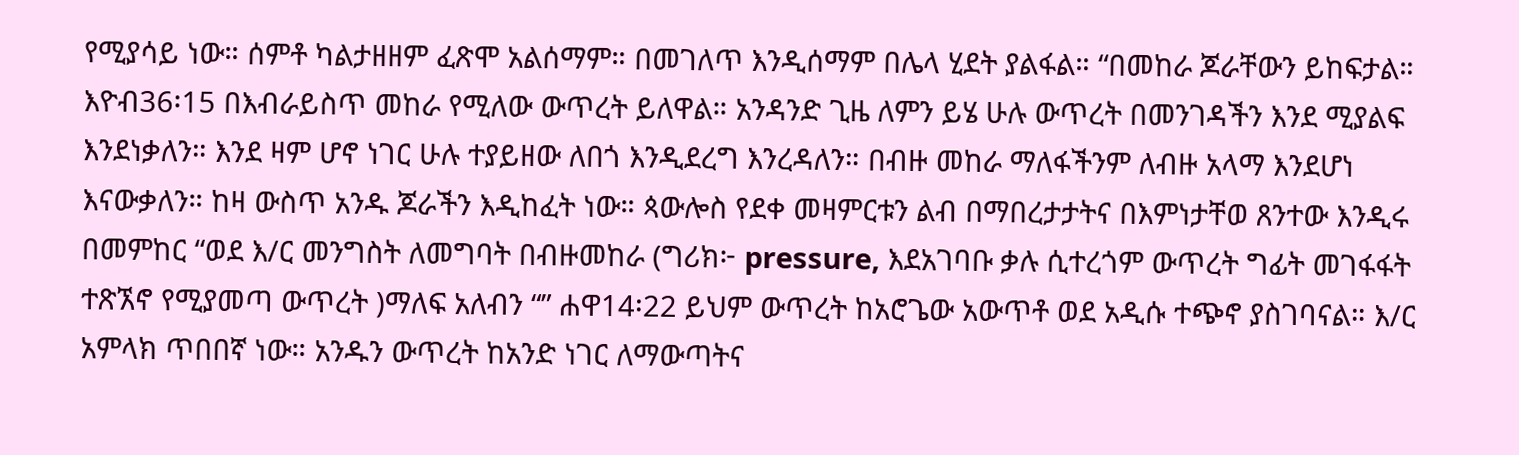የሚያሳይ ነው። ሰምቶ ካልታዘዘም ፈጽሞ አልሰማም። በመገለጥ እንዲሰማም በሌላ ሂደት ያልፋል። “በመከራ ጆራቸውን ይከፍታል። እዮብ36፡15 በእብራይስጥ መከራ የሚለው ውጥረት ይለዋል። አንዳንድ ጊዜ ለምን ይሄ ሁሉ ውጥረት በመንገዳችን እንደ ሚያልፍ እንደነቃለን። እንደ ዛም ሆኖ ነገር ሁሉ ተያይዘው ለበጎ እንዲደረግ እንረዳለን። በብዙ መከራ ማለፋችንም ለብዙ አላማ እንደሆነ እናውቃለን። ከዛ ውስጥ አንዱ ጆራችን እዲከፈት ነው። ጳውሎስ የደቀ መዛምርቱን ልብ በማበረታታትና በእምነታቸወ ጸንተው እንዲሩ በመምከር “ወደ እ/ር መንግስት ለመግባት በብዙመከራ (ግሪክ፦ pressure, እደአገባቡ ቃሉ ሲተረጎም ውጥረት ግፊት መገፋፋት ተጽኧኖ የሚያመጣ ውጥረት )ማለፍ አለብን “” ሐዋ14፡22 ይህም ውጥረት ከአሮጌው አውጥቶ ወደ አዲሱ ተጭኖ ያስገባናል። እ/ር አምላክ ጥበበኛ ነው። አንዱን ውጥረት ከአንድ ነገር ለማውጣትና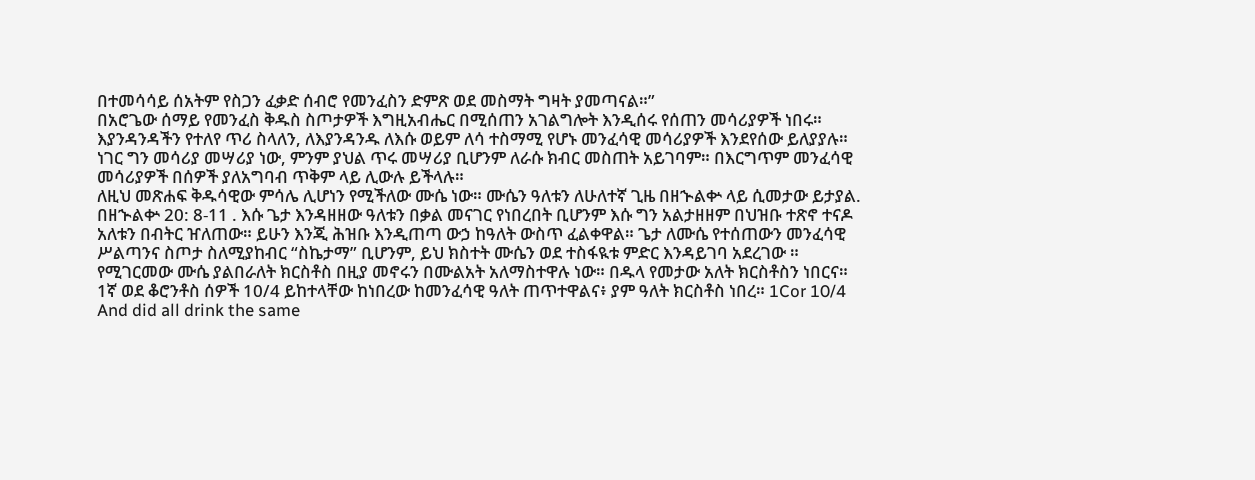በተመሳሳይ ሰአትም የስጋን ፈቃድ ሰብሮ የመንፈስን ድምጽ ወደ መስማት ግዛት ያመጣናል።”
በአሮጌው ሰማይ የመንፈስ ቅዱስ ስጦታዎች እግዚአብሔር በሚሰጠን አገልግሎት እንዲሰሩ የሰጠን መሳሪያዎች ነበሩ። እያንዳንዳችን የተለየ ጥሪ ስላለን, ለእያንዳንዱ ለእሱ ወይም ለሳ ተስማሚ የሆኑ መንፈሳዊ መሳሪያዎች እንደየሰው ይለያያሉ። ነገር ግን መሳሪያ መሣሪያ ነው, ምንም ያህል ጥሩ መሣሪያ ቢሆንም ለራሱ ክብር መስጠት አይገባም። በእርግጥም መንፈሳዊ መሳሪያዎች በሰዎች ያለአግባብ ጥቅም ላይ ሊውሉ ይችላሉ።
ለዚህ መጽሐፍ ቅዱሳዊው ምሳሌ ሊሆነን የሚችለው ሙሴ ነው። ሙሴን ዓለቱን ለሁለተኛ ጊዜ በዘኍልቍ ላይ ሲመታው ይታያል. በዘኍልቍ 20: 8-11 . እሱ ጌታ እንዳዘዘው ዓለቱን በቃል መናገር የነበረበት ቢሆንም እሱ ግን አልታዘዘም በህዝቡ ተጽኖ ተናዶ አለቱን በብትር ዠለጠው። ይሁን እንጂ ሕዝቡ እንዲጠጣ ውኃ ከዓለት ውስጥ ፈልቀዋል። ጌታ ለሙሴ የተሰጠውን መንፈሳዊ ሥልጣንና ስጦታ ስለሚያከብር “ስኬታማ” ቢሆንም, ይህ ክስተት ሙሴን ወደ ተስፋዪቱ ምድር እንዳይገባ አደረገው ። የሚገርመው ሙሴ ያልበራለት ክርስቶስ በዚያ መኖሩን በሙልአት አለማስተዋሉ ነው። በዱላ የመታው አለት ክርስቶስን ነበርና። 1ኛ ወደ ቆሮንቶስ ሰዎች 10/4 ይከተላቸው ከነበረው ከመንፈሳዊ ዓለት ጠጥተዋልና፥ ያም ዓለት ክርስቶስ ነበረ። 1Cor 10/4 And did all drink the same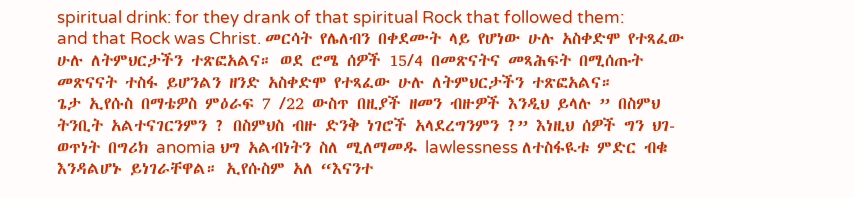spiritual drink: for they drank of that spiritual Rock that followed them: and that Rock was Christ. መርሳት የሌለብን በቀደሙት ላይ የሆነው ሁሉ አስቀድሞ የተጻፈው ሁሉ ለትምህርታችን ተጽፎአልና። ወደ ሮሜ ሰዎች 15/4 በመጽናትና መጻሕፍት በሚሰጡት መጽናናት ተስፋ ይሆንልን ዘንድ አስቀድሞ የተጻፈው ሁሉ ለትምህርታችን ተጽፎአልና።
ጌታ ኢየሱስ በማቴዎስ ምዕራፍ 7 /22 ውስጥ በዚያች ዘመን ብዙዎች እንዲህ ይላሉ ” በስምህ ትንቢት አልተናገርንምን ? በስምህስ ብዙ ድንቅ ነገሮች አላደረግንምን ?” እነዚህ ሰዎች ግን ህገ-ወጥነት በግሪክ anomia ህግ አልብነትን ስለ ሚለማመዱ lawlessness ለተስፋዪቱ ምድር ብቁ እንዳልሆኑ ይነገራቸዋል። ኢየሱስም አለ “እናንተ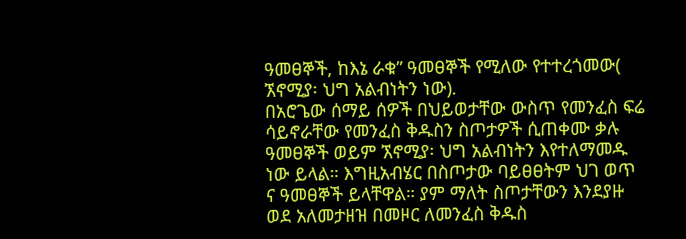ዓመፀኞች, ከእኔ ራቁ” ዓመፀኞች የሚለው የተተረጎመው( ኧኖሚያ፡ ህግ አልብነትን ነው).
በአሮጌው ሰማይ ሰዎች በህይወታቸው ውስጥ የመንፈስ ፍሬ ሳይኖራቸው የመንፈስ ቅዱስን ስጦታዎች ሲጠቀሙ ቃሉ ዓመፀኞች ወይም ኧኖሚያ፡ ህግ አልብነትን እየተለማመዱ ነው ይላል። እግዚአብሄር በስጦታው ባይፀፀትም ህገ ወጥ ና ዓመፀኞች ይላቸዋል። ያም ማለት ስጦታቸውን እንደያዙ ወደ አለመታዘዝ በመዞር ለመንፈስ ቅዱስ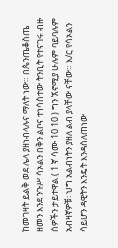ከመገዛት ይልቅ ወደ ሌላ ያዘነብላሉና ማለት ነው። በጴንጤቆስጤ ዘመን እንደ ንጉሥ ሳኦልን በቅን ልቦና ተነሳስተው ትንቢት የተናገሩ ብዙ ሰዎችን ታይተዋል ( 1 ኛ ሳሙ 10 10 ) ግን ኧኖሚያ ሁሉም ባይባሉም አብዛኛዎቹ፡ ህግ አልብነትን ያዘለ ልብ ያላቸው ናቸው። እ/ር የሳኦልን ሳይሆን ዳዊትን እንዴት እንዳሰለጠነው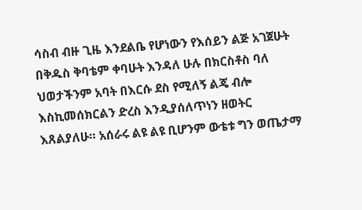ሳስብ ብዙ ጊዜ እንደልቤ የሆነውን የእሰይን ልጅ አገጀሁት በቅዱስ ቅባቴም ቀባሁት እንዳለ ሁሉ በክርስቶስ ባለ ህወታችንም አባት በእርሱ ደስ የሚለኝ ልጄ ብሎ እስኪመሰክርልን ድረስ እንዲያሰለጥነን ዘወትር እጸልያለሁ። አሰራሩ ልዩ ልዩ ቢሆንም ውቴቱ ግን ወጤታማ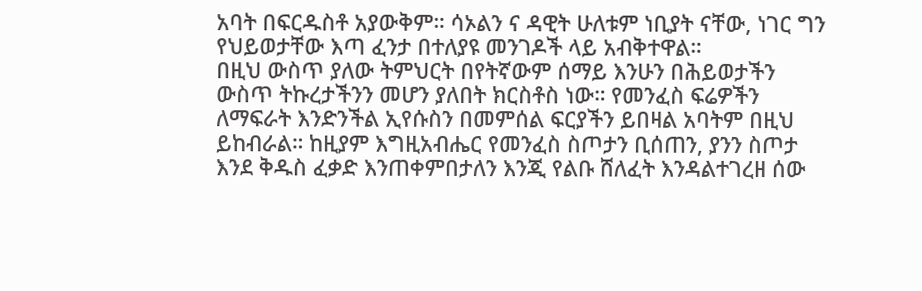አባት በፍርዱስቶ አያውቅም። ሳኦልን ና ዳዊት ሁለቱም ነቢያት ናቸው, ነገር ግን የህይወታቸው እጣ ፈንታ በተለያዩ መንገዶች ላይ አብቅተዋል።
በዚህ ውስጥ ያለው ትምህርት በየትኛውም ሰማይ እንሁን በሕይወታችን ውስጥ ትኩረታችንን መሆን ያለበት ክርስቶስ ነው። የመንፈስ ፍሬዎችን ለማፍራት እንድንችል ኢየሱስን በመምሰል ፍርያችን ይበዛል አባትም በዚህ ይከብራል። ከዚያም እግዚአብሔር የመንፈስ ስጦታን ቢሰጠን, ያንን ስጦታ እንደ ቅዱስ ፈቃድ እንጠቀምበታለን እንጂ የልቡ ሸለፈት እንዳልተገረዘ ሰው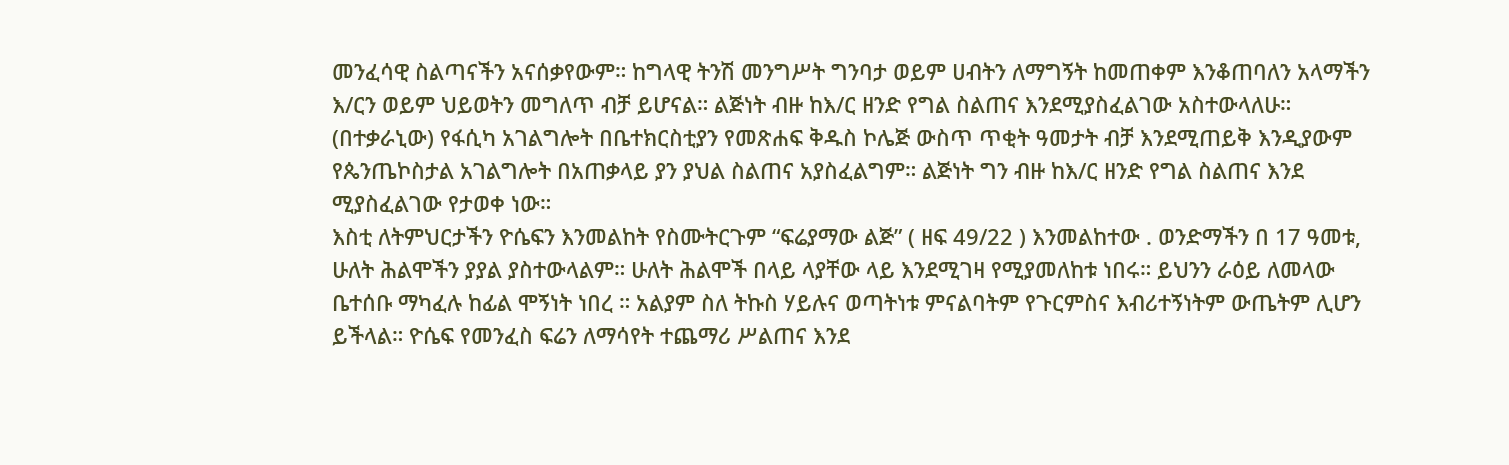መንፈሳዊ ስልጣናችን አናሰቃየውም። ከግላዊ ትንሽ መንግሥት ግንባታ ወይም ሀብትን ለማግኝት ከመጠቀም እንቆጠባለን አላማችን እ/ርን ወይም ህይወትን መግለጥ ብቻ ይሆናል። ልጅነት ብዙ ከእ/ር ዘንድ የግል ስልጠና እንደሚያስፈልገው አስተውላለሁ። (በተቃራኒው) የፋሲካ አገልግሎት በቤተክርስቲያን የመጽሐፍ ቅዱስ ኮሌጅ ውስጥ ጥቂት ዓመታት ብቻ እንደሚጠይቅ እንዲያውም የጴንጤኮስታል አገልግሎት በአጠቃላይ ያን ያህል ስልጠና አያስፈልግም። ልጅነት ግን ብዙ ከእ/ር ዘንድ የግል ስልጠና እንደ ሚያስፈልገው የታወቀ ነው።
እስቲ ለትምህርታችን ዮሴፍን እንመልከት የስሙትርጉም “ፍሬያማው ልጅ” ( ዘፍ 49/22 ) እንመልከተው . ወንድማችን በ 17 ዓመቱ, ሁለት ሕልሞችን ያያል ያስተውላልም። ሁለት ሕልሞች በላይ ላያቸው ላይ እንደሚገዛ የሚያመለከቱ ነበሩ። ይህንን ራዕይ ለመላው ቤተሰቡ ማካፈሉ ከፊል ሞኝነት ነበረ ። አልያም ስለ ትኩስ ሃይሉና ወጣትነቱ ምናልባትም የጉርምስና እብሪተኝነትም ውጤትም ሊሆን ይችላል። ዮሴፍ የመንፈስ ፍሬን ለማሳየት ተጨማሪ ሥልጠና እንደ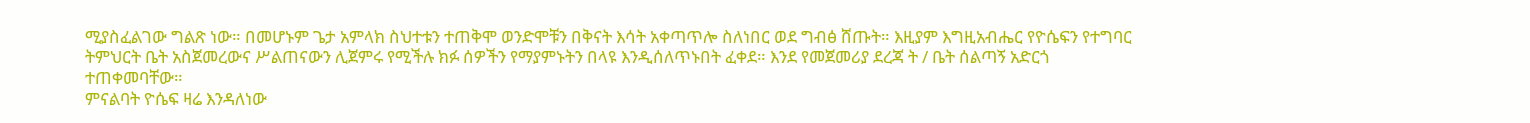ሚያስፈልገው ግልጽ ነው። በመሆኑም ጌታ አምላክ ስህተቱን ተጠቅሞ ወንድሞቹን በቅናት እሳት አቀጣጥሎ ስለነበር ወደ ግብፅ ሸጡት። እዚያም እግዚአብሔር የዮሴፍን የተግባር ትምህርት ቤት አስጀመረውና ሥልጠናውን ሊጀምሩ የሚችሉ ክፉ ሰዎችን የማያምኑትን በላዩ እንዲሰለጥኑበት ፈቀደ። እንደ የመጀመሪያ ደረጃ ት / ቤት ሰልጣኝ አድርጎ ተጠቀመባቸው።
ምናልባት ዮሴፍ ዛሬ እንዳለነው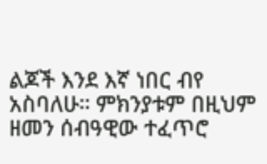ልጆች እንደ እኛ ነበር ብየ አስባለሁ። ምክንያቱም በዚህም ዘመን ሰብዓዊው ተፈጥሮ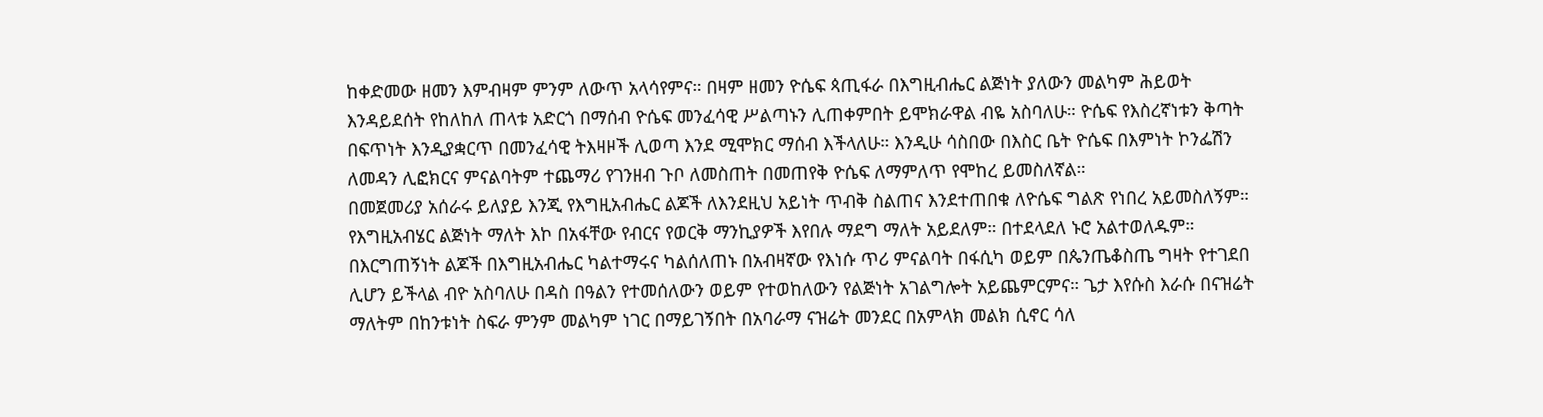ከቀድመው ዘመን እምብዛም ምንም ለውጥ አላሳየምና። በዛም ዘመን ዮሴፍ ጳጢፋራ በእግዚብሔር ልጅነት ያለውን መልካም ሕይወት እንዳይደሰት የከለከለ ጠላቱ አድርጎ በማሰብ ዮሴፍ መንፈሳዊ ሥልጣኑን ሊጠቀምበት ይሞክራዋል ብዬ አስባለሁ። ዮሴፍ የእስረኛነቱን ቅጣት በፍጥነት እንዲያቋርጥ በመንፈሳዊ ትእዛዞች ሊወጣ እንደ ሚሞክር ማሰብ እችላለሁ። እንዲሁ ሳስበው በእስር ቤት ዮሴፍ በእምነት ኮንፌሽን ለመዳን ሊፎክርና ምናልባትም ተጨማሪ የገንዘብ ጉቦ ለመስጠት በመጠየቅ ዮሴፍ ለማምለጥ የሞከረ ይመስለኛል።
በመጀመሪያ አሰራሩ ይለያይ እንጂ የእግዚአብሔር ልጆች ለእንደዚህ አይነት ጥብቅ ስልጠና እንደተጠበቁ ለዮሴፍ ግልጽ የነበረ አይመስለኝም። የእግዚአብሄር ልጅነት ማለት እኮ በአፋቸው የብርና የወርቅ ማንኪያዎች እየበሉ ማደግ ማለት አይደለም። በተደላደለ ኑሮ አልተወለዱም። በእርግጠኝነት ልጆች በእግዚአብሔር ካልተማሩና ካልሰለጠኑ በአብዛኛው የእነሱ ጥሪ ምናልባት በፋሲካ ወይም በጴንጤቆስጤ ግዛት የተገደበ ሊሆን ይችላል ብዮ አስባለሁ በዳስ በዓልን የተመሰለውን ወይም የተወከለውን የልጅነት አገልግሎት አይጨምርምና። ጌታ እየሱስ እራሱ በናዝሬት ማለትም በከንቱነት ስፍራ ምንም መልካም ነገር በማይገኝበት በአባራማ ናዝሬት መንደር በአምላክ መልክ ሲኖር ሳለ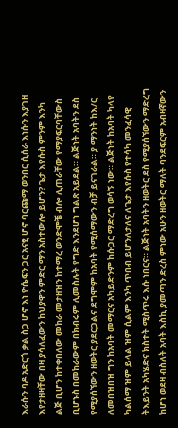እራሱን ባዶ አድርጎ ቃል ስጋ ሆኖ እነ ዮሴፍን ጋር አናፂ ሆኖ ባርጩማ ወንበር ሲሰራ እነሱን እያገዘ እየታዘዛቸው በዛ ያሳለፈውን ከህያዋን ምድር ማን አስተውሎ ይሆን? ጌታ እየሱስ ምንም እንካ ልጅ ቢሆን ከተቀበለው መከራ መታዘዝን ከተማረ ወንድሞቼ ብሎ ሊጠራቸው የማያፍርባቸውስ ቢሆኑስ በመከራውም በክብሩም ሊመስሉት የግድ እንደሆነ ግልጽ አይደል። ልጅነት አባትን ደስ የሚያሰኘውን ዘወትር ያደርጋልና ደግሞም ከአባት የሚሰማውን ብቻ ይናገራል። ያ ማንነት ከእ/ር ለመበዝበዝ ግን ከአባት መማርና አካይድንም ከሱጋር ማድረግ ወሳኝ ነው። ልጅነት ከአባት ካላየ ካልሰማ ዝም ይላል ዝም ሲልም እንካ ጥበብ ይሆንለታለና ለጌታ እየሱስ የተሳካ መንፈሳዊ ትእይንት አካሄድና ክስተት ሚስጥሩ እሱ ነበርና። ልጅነት አባትን ዘወትር ደስ የሚያሰኘውን ማድረግ ከሆነ ወደዛ ብስለት አባት እስኪ ያመጣን ድረስ ምነው አሁን ዘወትር ማለት ባንደፍርም አብዛኛውን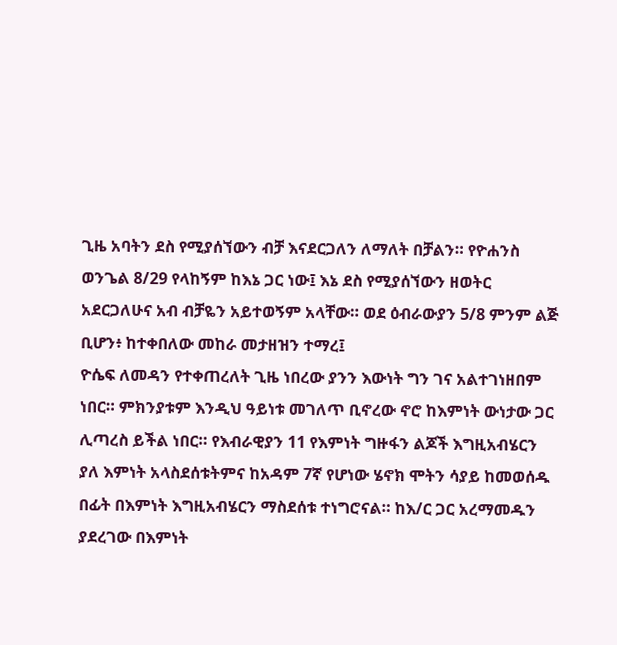ጊዜ አባትን ደስ የሚያሰኘውን ብቻ እናደርጋለን ለማለት በቻልን። የዮሐንስ ወንጌል 8/29 የላከኝም ከእኔ ጋር ነው፤ እኔ ደስ የሚያሰኘውን ዘወትር አደርጋለሁና አብ ብቻዬን አይተወኝም አላቸው። ወደ ዕብራውያን 5/8 ምንም ልጅ ቢሆን፥ ከተቀበለው መከራ መታዘዝን ተማረ፤
ዮሴፍ ለመዳን የተቀጠረለት ጊዜ ነበረው ያንን እውነት ግን ገና አልተገነዘበም ነበር። ምክንያቱም እንዲህ ዓይነቱ መገለጥ ቢኖረው ኖሮ ከእምነት ውነታው ጋር ሊጣረስ ይችል ነበር። የእብራዊያን 11 የእምነት ግዙፋን ልጆች እግዚአብሄርን ያለ እምነት አላስደሰቱትምና ከአዳም 7ኛ የሆነው ሄኖክ ሞትን ሳያይ ከመወሰዱ በፊት በእምነት እግዚአብሄርን ማስደሰቱ ተነግሮናል። ከእ/ር ጋር አረማመዱን ያደረገው በእምነት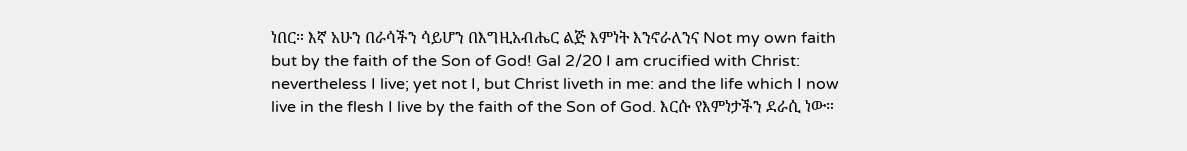ነበር። እኛ አሁን በራሳችን ሳይሆን በእግዚአብሔር ልጅ እምነት እንኖራለንና Not my own faith but by the faith of the Son of God! Gal 2/20 I am crucified with Christ: nevertheless I live; yet not I, but Christ liveth in me: and the life which I now live in the flesh I live by the faith of the Son of God. እርሱ የእምነታችን ደራሲ ነው።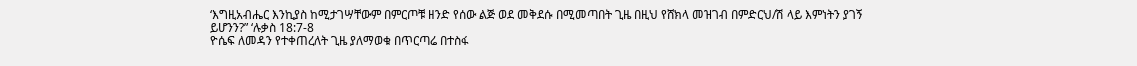‘እግዚአብሔር እንኪያስ ከሚታገሣቸውም በምርጦቹ ዘንድ የሰው ልጅ ወደ መቅደሱ በሚመጣበት ጊዜ በዚህ የሸክላ መዝገብ በምድርህ/ሽ ላይ እምነትን ያገኝ ይሆንን?” ‘ሉቃስ 18:7-8
ዮሴፍ ለመዳን የተቀጠረለት ጊዜ ያለማወቁ በጥርጣሬ በተስፋ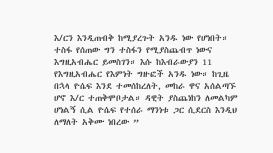እ/ርን እንዲጠብቅ ከሚያረጉት አንዱ ነው የሆነበት። ተስፋ የሰጠው ግን ተስፋን የሚያስጨብጥ ነውና እግዚአብሔር ይመስገን። እሱ ከእብራውያን 11 የእግዚአብሔር የእምነት ግዙፎች አንዱ ነው። ከጊዜ በኋላ ዮሴፍ እንደ ተመሰከረለት, መከራ ዋና አሰልጣኙ ሆኖ እ/ር ተጠቅሞቦታል። ዳዊት ያስጨነከን ለመልካም ሆነልኝ ሲል ዮሴፍ የተሰራ ማንነቱ ጋር ሲደርስ እንዲህ ለማለት አቅሙ ነበረው ”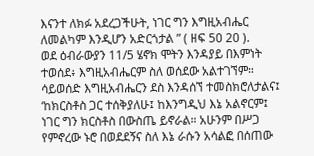እናንተ ለክፉ አደረጋችሁት, ነገር ግን እግዚአብሔር ለመልካም እንዲሆን አድርጎታል ” ( ዘፍ 50 20 ).
ወደ ዕብራውያን 11/5 ሄኖክ ሞትን እንዳያይ በእምነት ተወሰደ፥ እግዚአብሔርም ስለ ወሰደው አልተገኘም። ሳይወሰድ እግዚአብሔርን ደስ እንዳሰኘ ተመስክሮለታልና፤ ‘ከክርስቶስ ጋር ተሰቅያለሁ፤ ከእንግዲህ እኔ አልኖርም፤ ነገር ግን ክርስቶስ በውስጤ ይኖራል። አሁንም በሥጋ የምኖረው ኑሮ በወደደኝና ስለ እኔ ራሱን አሳልፎ በሰጠው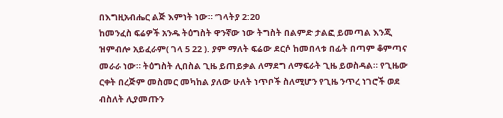በእግዚአብሔር ልጅ እምነት ነው። ‘ገላትያ 2:20
ከመንፈስ ፍሬዎች አንዱ ትዕግስት ዋንኛው ነው ትግስት በልምድ ታልፎ ይመጣል እንጂ ዝምብሎ አይፈራም( ገላ 5 22 ). ያም ማለት ፍሬው ደርሶ ከመበላቱ በፊት በጣም ቆምጣና መራራ ነው። ትዕግስት ሊበስል ጊዜ ይጠይቃል ለማደግ ለማፍራት ጊዜ ይወስዳል። የጊዜው ርቀት በረጅም መስመር መካከል ያለው ሁለት ነጥቦች ስለሚሆን የጊዜ ንጥረ ነገሮች ወደ ብስለት ሊያመጡን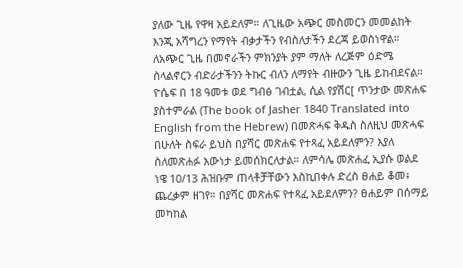ያለው ጊዜ የዋዛ አይደለም። ለጊዜው አጭር መስመርን መመልከት እንጂ አሻግረን የማየት ብቃታችን የብስለታችን ደረጃ ይወስነዋል። ለአጭር ጊዜ በመኖራችን ምክንያት ያም ማለት ለረጅም ዕድሜ ስላልኖርን ብድራታችንን ትኩር ብለን ለማየት ብዙውን ጊዜ ይከብደናል።
ዮሴፍ በ 18 ዓመቱ ወደ ግብፅ ገብቷል, ሲል የያሽር[ ጥንታው መጽሐፍ ያስተምራል (The book of Jasher 1840 Translated into English from the Hebrew) በመጽሓፍ ቅዱስ ስለዚህ መጽሓፍ በሁለት ስፍራ ይህስ በያሻር መጽሐፍ የተጻፈ አይደለምን? እያለ ስለመጽሐፉ እውነታ ይመሰክርለታል። ለምሳሌ መጽሐፈ ኢያሱ ወልደ ነዌ 10/13 ሕዝቡም ጠላቶቻቸውን እስኪበቀሉ ድረስ ፀሐይ ቆመ፥ ጨረቃም ዘገየ። በያሻር መጽሐፍ የተጻፈ አይደለምን? ፀሐይም በሰማይ መካከል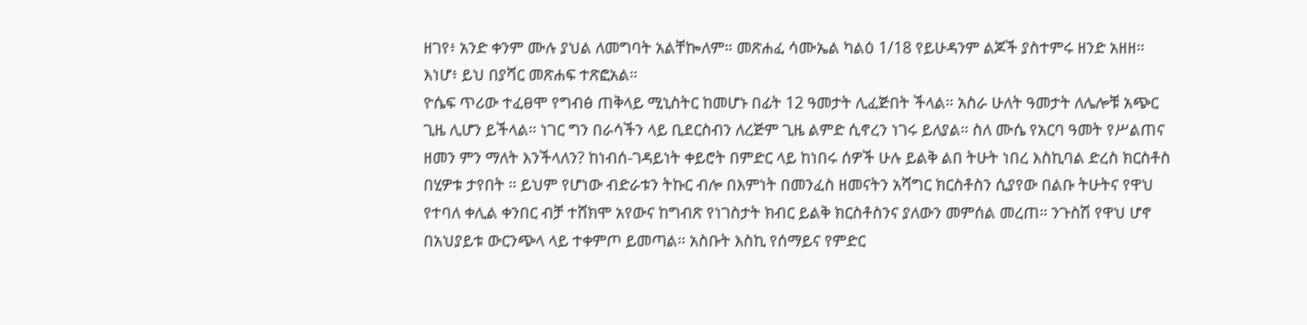ዘገየ፥ አንድ ቀንም ሙሉ ያህል ለመግባት አልቸኰለም። መጽሐፈ ሳሙኤል ካልዕ 1/18 የይሁዳንም ልጆች ያስተምሩ ዘንድ አዘዘ። እነሆ፥ ይህ በያሻር መጽሐፍ ተጽፎአል።
ዮሴፍ ጥሪው ተፈፀሞ የግብፅ ጠቅላይ ሚኒስትር ከመሆኑ በፊት 12 ዓመታት ሊፈጅበት ችላል። አስራ ሁለት ዓመታት ለሌሎቹ አጭር ጊዜ ሊሆን ይችላል። ነገር ግን በራሳችን ላይ ቢደርስብን ለረጅም ጊዜ ልምድ ሲኖረን ነገሩ ይለያል። ስለ ሙሴ የአርባ ዓመት የሥልጠና ዘመን ምን ማለት እንችላለን? ከነብሰ-ገዳይነት ቀይሮት በምድር ላይ ከነበሩ ሰዎች ሁሉ ይልቅ ልበ ትሁት ነበረ እስኪባል ድረስ ክርስቶስ በሂዎቱ ታየበት ። ይህም የሆነው ብድራቱን ትኩር ብሎ በእምነት በመንፈስ ዘመናትን አሻግር ክርስቶስን ሲያየው በልቡ ትሁትና የዋህ የተባለ ቀሊል ቀንበር ብቻ ተሸክሞ አየውና ከግብጽ የነገስታት ክብር ይልቅ ክርስቶስንና ያለውን መምሰል መረጠ። ንጉስሽ የዋህ ሆኖ በአህያይቱ ውርንጭላ ላይ ተቀምጦ ይመጣል። አስቡት እስኪ የሰማይና የምድር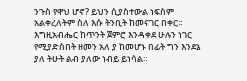ንጉስ የዋህ ሆኖ? ይህን ሲያስተውል ነፍስም አልቀረለትም ስለ እሱ ትንቢት ከመናገር በቀር። እግዚአብሔር ከጥንት ጀምሮ እንዳቀደ ሁሉን ነገር የሚያድስበት ዘመን አለ ያ ከመሆኑ በፊት ግን እንደኔ ያለ ትሁት ልብ ያለው ነብይ ይነሳል።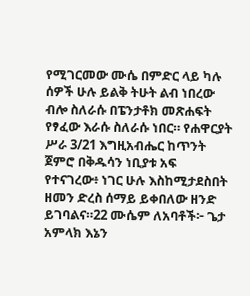የሚገርመው ሙሴ በምድር ላይ ካሉ ሰዎች ሁሉ ይልቅ ትሁት ልብ ነበረው ብሎ ስለራሱ በፔንታቶክ መጽሐፍት የፃፈው እራሱ ስለራሱ ነበር። የሐዋርያት ሥራ 3/21 እግዚአብሔር ከጥንት ጀምሮ በቅዱሳን ነቢያቱ አፍ የተናገረው፥ ነገር ሁሉ እስከሚታደስበት ዘመን ድረስ ሰማይ ይቀበለው ዘንድ ይገባልና።22 ሙሴም ለአባቶች፦ ጌታ አምላክ እኔን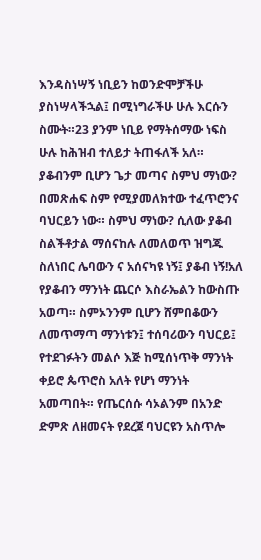እንዳስነሣኝ ነቢይን ከወንድሞቻችሁ ያስነሣላችኋል፤ በሚነግራችሁ ሁሉ እርሱን ስሙት።23 ያንም ነቢይ የማትሰማው ነፍስ ሁሉ ከሕዝብ ተለይታ ትጠፋለች አለ።
ያቆብንም ቢሆን ጌታ መጣና ስምህ ማነው? በመጽሐፍ ስም የሚያመለክተው ተፈጥሮንና ባህርይን ነው። ስምህ ማነው? ሲለው ያቆብ ስልችቶታል ማሰናከሉ ለመለወጥ ዝግጁ ስለነበር ሌባውን ና አሰናካዩ ነኝ፤ ያቆብ ነኝ!አለ የያቆብን ማንነት ጨርሶ እስራኤልን ከውስጡ አወጣ። ስምኦንንም ቢሆን ሸምበቆውን ለመጥማጣ ማንነቱን፤ ተሰባሪውን ባህርይ፤ የተደገፉትን መልሶ እጅ ከሚሰነጥቅ ማንነት ቀይሮ ጴጥሮስ አለት የሆነ ማንነት አመጣበት። የጤርሰሱ ሳኦልንም በአንድ ድምጽ ለዘመናት የደረጀ ባህርዩን አስጥሎ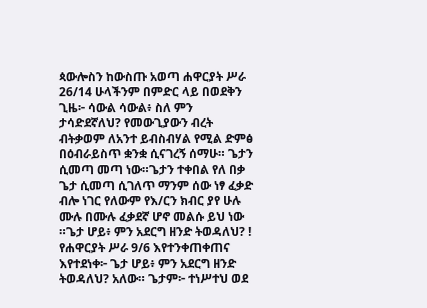ጳውሎስን ከውስጡ አወጣ ሐዋርያት ሥራ 26/14 ሁላችንም በምድር ላይ በወደቅን ጊዜ፦ ሳውል ሳውል፥ ስለ ምን ታሳድደኛለህ? የመውጊያውን ብረት ብትቃወም ለአንተ ይብስብሃል የሚል ድምፅ በዕብራይስጥ ቋንቋ ሲናገረኝ ሰማሁ። ጌታን ሲመጣ መጣ ነው።ጌታን ተቀበል የለ በቃ ጌታ ሲመጣ ሲገለጥ ማንም ሰው ነፃ ፈቃድ ብሎ ነገር የለውም የእ/ርን ክብር ያየ ሁሉ ሙሉ በሙሉ ፈቃደኛ ሆኖ መልሱ ይህ ነው ።ጌታ ሆይ፥ ምን አደርግ ዘንድ ትወዳለህ? ! የሐዋርያት ሥራ 9/6 እየተንቀጠቀጠና እየተደነቀ፦ ጌታ ሆይ፥ ምን አደርግ ዘንድ ትወዳለህ? አለው። ጌታም፦ ተነሥተህ ወደ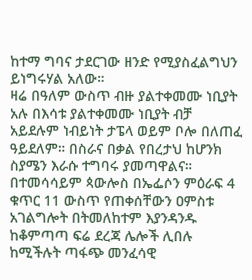ከተማ ግባና ታደርገው ዘንድ የሚያስፈልግህን ይነግሩሃል አለው።
ዛሬ በዓለም ውስጥ ብዙ ያልተቀመሙ ነቢያት አሉ በእሳቱ ያልተቀመሙ ነቢያት ብቻ አይደሉም ነብይነት ታፔላ ወይም ቦሎ በለጠፈ ዓይደለም። በስራና በቃል የበረታህ ከሆንክ ስያሜን እራሱ ተግባሩ ያመጣዋልና። በተመሳሳይም ጳውሎስ በኤፌሶን ምዕራፍ 4 ቁጥር 11 ውስጥ የጠቀሰቸውን ዐምስቱ አገልግሎት በትመለከተም እያንዳንዱ ከቆምጣጣ ፍሬ ደረጃ ሌሎች ሊበሉ ከሚችሉት ጣፋጭ መንፈሳዊ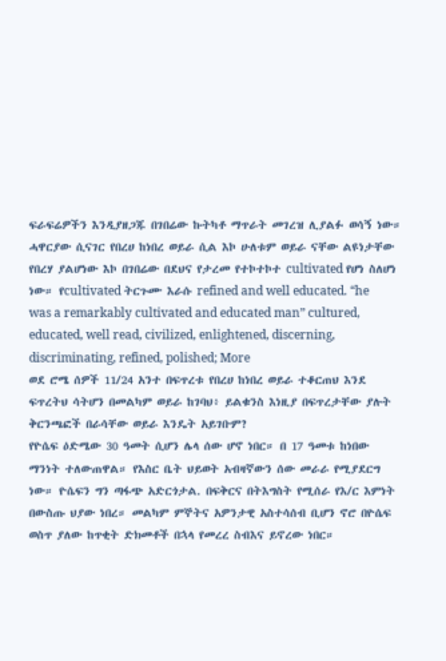ፍራፍሬዎችን እንዲያዘጋጁ በገበሬው ኩትካቶ ማጥራት መገረዝ ሊያልፉ ወሳኝ ነው። ሓዋርያው ሲናገር የበረሀ ከነበረ ወይራ ሲል እኮ ሁለቱም ወይራ ናቸው ልዩነታቸው የበረሃ ያልሆነው እኮ በገበሬው በደህና የታረመ የተኮተኮተ cultivated የሆነ ስለሆነ ነው። የcultivated ትርጉሙ እራሱ refined and well educated. “he was a remarkably cultivated and educated man” cultured, educated, well read, civilized, enlightened, discerning, discriminating, refined, polished; More
ወደ ሮሜ ሰዎች 11/24 አንተ በፍጥረቱ የበረሀ ከነበረ ወይራ ተቆርጠህ እንደ ፍጥረትህ ሳትሆን በመልካም ወይራ ከገባህ፥ ይልቁንስ እነዚያ በፍጥረታቸው ያሉት ቅርንጫፎች በራሳቸው ወይራ እንዴት አይገቡም?
የዮሴፍ ዕድሜው 30 ዓመት ሲሆን ሌላ ሰው ሆኖ ነበር። በ 17 ዓመቱ ከነበው ማንነት ተለውጠዋል። የእስር ቤት ህይወት አብዛኛውን ሰው መራራ የሚያደርግ ነው። ዮሴፍን ግን ጣፋጭ አድርጎታል. በፍቅርና በትእግስት የሚሰራ የእ/ር እምነት በውስጡ ህያው ነበረ። መልካም ምኞትና አዎንታዊ አስተሳሰብ ቢሆን ኖሮ በዮሴፍ ወስጥ ያለው ከጥቂት ድክመቶች በኋላ የመረረ ስብእና ይኖረው ነበር።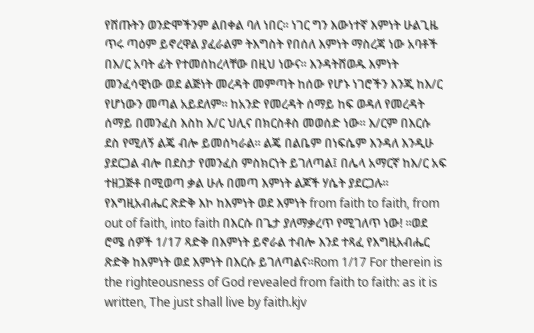የሸጡትን ወንድሞችንም ልበቀል ባለ ነበር። ነገር ግን እውነተኛ እምነት ሁልጊዜ ጥሩ ጣዕም ይኖረዋል ያፈራልም ትእግስት የበሰለ እምነት ማስረጃ ነው አባቶች በእ/ር አባት ፊት የተመሰከረላቸው በዚህ ነውና። እንዳትሸወዱ እምነት መንፈሳዊነው ወደ ልጅነት መረዳት መምጣት ከሰው የሆኑ ነገሮችን እንጂ ከእ/ር የሆነውን መጣል አይደለም። ከአንድ የመረዳት ሰማይ ከፍ ወዳለ የመረዳት ሰማይ በመንፈስ እስከ እ/ር ህሊና በክርስቶስ መወሰድ ነው። እ/ርም በእርሱ ደስ የሚለኝ ልጄ ብሎ ይመሰካራል። ልጄ በልቤም በነፍሴም እንዳለ እንዲሁ ያደርጋል ብሎ በደስታ የመንፈስ ምስክርነት ይገለጣል፤ በሌላ አማርኛ ከእ/ር አፍ ተዘጋጅቶ በሚወጣ ቃል ሁሉ በመጣ እምነት ልጆች ሃሴት ያደርጋሉ። የእግዚአብሔር ጽድቅ እኮ ከእምነት ወደ እምነት from faith to faith, from out of faith, into faith በእርሱ በጌታ ያለማቃረጥ የሚገለጥ ነው! ።ወደ ሮሜ ሰዎች 1/17 ጻድቅ በእምነት ይኖራል ተብሎ እንደ ተጻፈ የእግዚአብሔር ጽድቅ ከእምነት ወደ እምነት በእርሱ ይገለጣልና።Rom 1/17 For therein is the righteousness of God revealed from faith to faith: as it is written, The just shall live by faith.kjv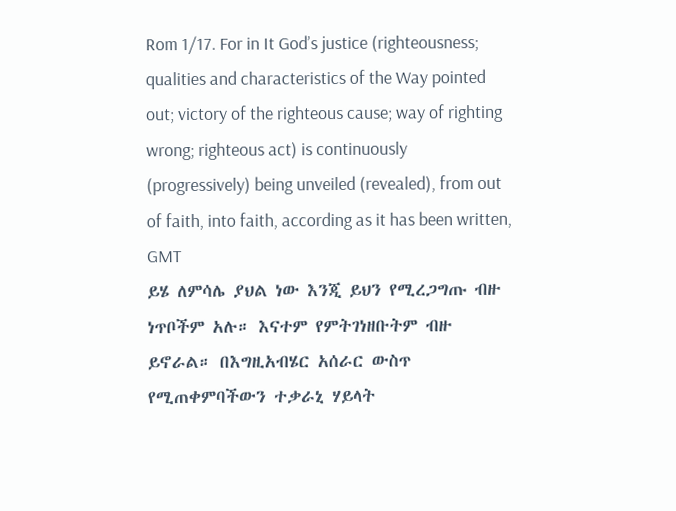Rom 1/17. For in It God’s justice (righteousness; qualities and characteristics of the Way pointed out; victory of the righteous cause; way of righting wrong; righteous act) is continuously (progressively) being unveiled (revealed), from out of faith, into faith, according as it has been written, GMT
ይሄ ለምሳሌ ያህል ነው እንጂ ይህን የሚረጋግጡ ብዙ ነጥቦችም አሉ። እናተም የምትገነዘቡትም ብዙ ይኖራል። በእግዚአብሄር አሰራር ውስጥ የሚጠቀምባችውን ተቃራኒ ሃይላት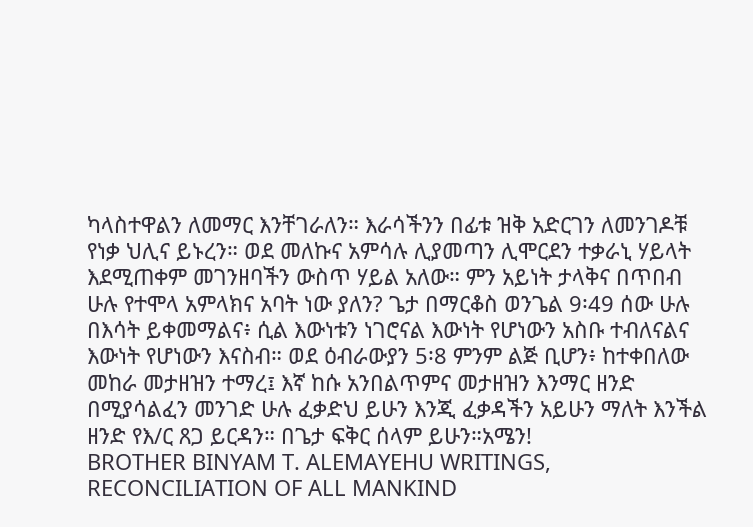ካላስተዋልን ለመማር እንቸገራለን። እራሳችንን በፊቱ ዝቅ አድርገን ለመንገዶቹ የነቃ ህሊና ይኑረን። ወደ መለኩና አምሳሉ ሊያመጣን ሊሞርደን ተቃራኒ ሃይላት እደሚጠቀም መገንዘባችን ውስጥ ሃይል አለው። ምን አይነት ታላቅና በጥበብ ሁሉ የተሞላ አምላክና አባት ነው ያለን? ጌታ በማርቆስ ወንጌል 9፡49 ሰው ሁሉ በእሳት ይቀመማልና፥ ሲል እውነቱን ነገሮናል እውነት የሆነውን አስቡ ተብለናልና እውነት የሆነውን እናስብ። ወደ ዕብራውያን 5፡8 ምንም ልጅ ቢሆን፥ ከተቀበለው መከራ መታዘዝን ተማረ፤ እኛ ከሱ አንበልጥምና መታዘዝን እንማር ዘንድ በሚያሳልፈን መንገድ ሁሉ ፈቃድህ ይሁን እንጂ ፈቃዳችን አይሁን ማለት እንችል ዘንድ የእ/ር ጸጋ ይርዳን። በጌታ ፍቅር ሰላም ይሁን።አሜን!
BROTHER BINYAM T. ALEMAYEHU WRITINGS, RECONCILIATION OF ALL MANKIND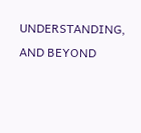UNDERSTANDING, AND BEYOND